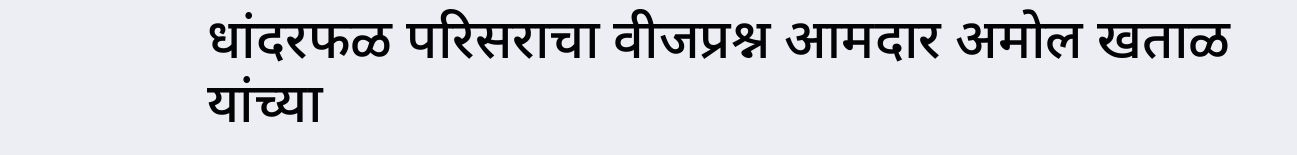धांदरफळ परिसराचा वीजप्रश्न आमदार अमोल खताळ यांच्या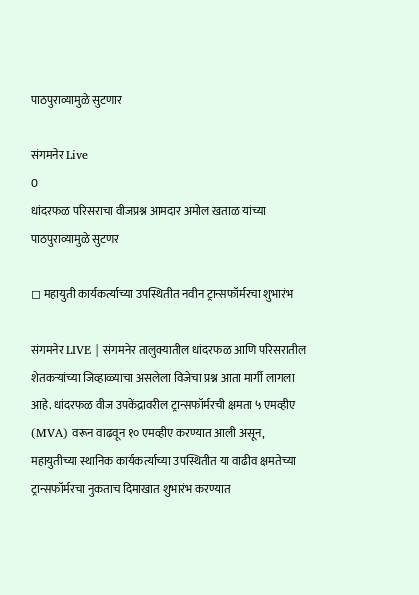पाठपुराव्यामुळे सुटणार

संगमनेर Live
0
धांदरफळ परिसराचा वीजप्रश्न आमदार अमोल खताळ यांच्या पाठपुराव्यामुळे सुटणर

◻ महायुती कार्यकर्त्याच्या उपस्थितीत नवीन ट्रान्सफॉर्मरचा शुभारंभ

संगमनेर LIVE | संगमनेर तालुक्यातील धांदरफळ आणि परिसरातील शेतकऱ्यांच्या जिव्हाळ्याचा असलेला विजेचा प्रश्न आता मार्गी लागला आहे. धांदरफळ वीज उपकेंद्रावरील ट्रान्सफॉर्मरची क्षमता ५ एमव्हीए (MVA) वरून वाढवून १० एमव्हीए करण्यात आली असून, महायुतीच्या स्थानिक कार्यकर्त्याच्या उपस्थितीत या वाढीव क्षमतेच्या ट्रान्सफॉर्मरचा नुकताच दिमाखात शुभारंभ करण्यात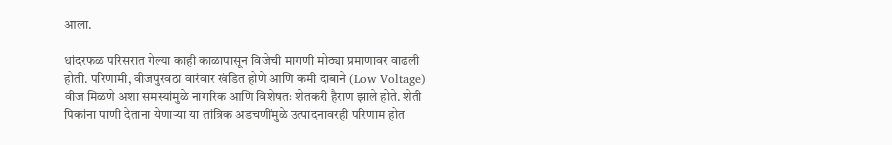आला.

धांदरफळ परिसरात गेल्या काही काळापासून विजेची मागणी मोठ्या प्रमाणावर वाढली होती. परिणामी, वीजपुरवठा वारंवार खंडित होणे आणि कमी दाबाने (Low Voltage) वीज मिळणे अशा समस्यांमुळे नागरिक आणि विशेषतः शेतकरी हैराण झाले होते. शेती पिकांना पाणी देताना येणाऱ्या या तांत्रिक अडचणींमुळे उत्पादनावरही परिणाम होत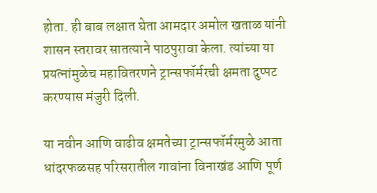होता. ही बाब लक्षात घेता आमदार अमोल खताळ यांनी शासन स्तरावर सातत्याने पाठपुरावा केला. त्यांच्या या प्रयत्नांमुळेच महावितरणने ट्रान्सफॉर्मरची क्षमता दुप्पट करण्यास मंजुरी दिली.

या नवीन आणि वाढीव क्षमतेच्या ट्रान्सफॉर्मरमुळे आता धांदरफळसह परिसरातील गावांना विनाखंड आणि पूर्ण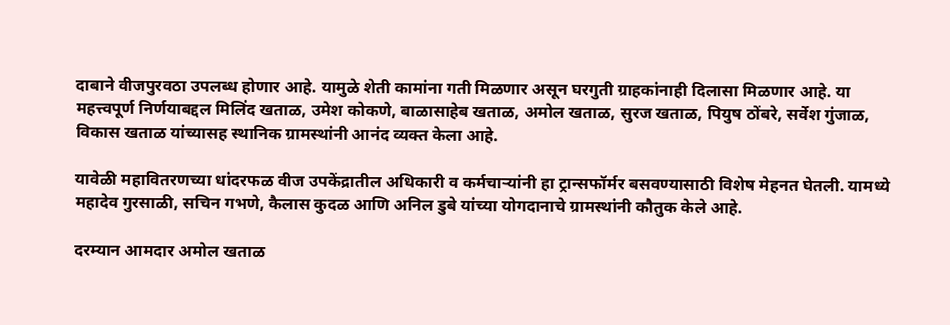दाबाने वीजपुरवठा उपलब्ध होणार आहे. यामुळे शेती कामांना गती मिळणार असून घरगुती ग्राहकांनाही दिलासा मिळणार आहे. या महत्त्वपूर्ण निर्णयाबद्दल मिलिंद खताळ, उमेश कोकणे, बाळासाहेब खताळ, अमोल खताळ, सुरज खताळ, पियुष ठोंबरे, सर्वेश गुंजाळ, विकास खताळ यांच्यासह स्थानिक ग्रामस्थांनी आनंद व्यक्त केला आहे.

यावेळी महावितरणच्या धांदरफळ वीज उपकेंद्रातील अधिकारी व कर्मचाऱ्यांनी हा ट्रान्सफॉर्मर बसवण्यासाठी विशेष मेहनत घेतली. यामध्ये महादेव गुरसाळी, सचिन गभणे, कैलास कुदळ आणि अनिल डुबे यांच्या योगदानाचे ग्रामस्थांनी कौतुक केले आहे.

दरम्यान आमदार अमोल खताळ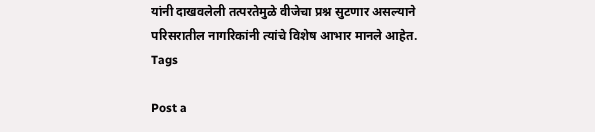यांनी दाखवलेली तत्परतेमुळे वीजेचा प्रश्न सुटणार असल्याने परिसरातील नागरिकांनी त्यांचे विशेष आभार मानले आहेत.
Tags

Post a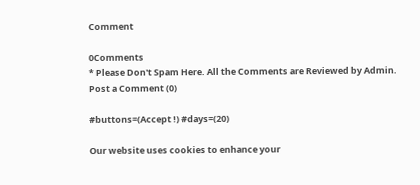Comment

0Comments
* Please Don't Spam Here. All the Comments are Reviewed by Admin.
Post a Comment (0)

#buttons=(Accept !) #days=(20)

Our website uses cookies to enhance your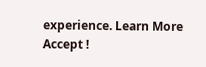experience. Learn More
Accept !